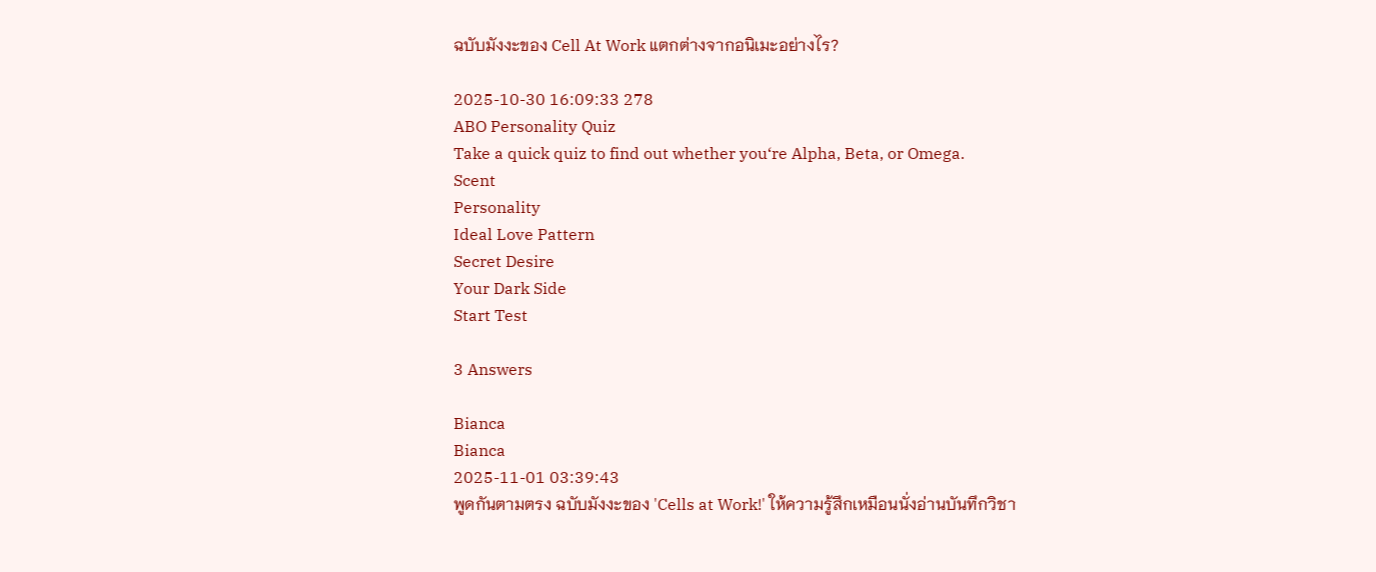ฉบับมังงะของ Cell At Work แตกต่างจากอนิเมะอย่างไร?

2025-10-30 16:09:33 278
ABO Personality Quiz
Take a quick quiz to find out whether you‘re Alpha, Beta, or Omega.
Scent
Personality
Ideal Love Pattern
Secret Desire
Your Dark Side
Start Test

3 Answers

Bianca
Bianca
2025-11-01 03:39:43
พูดกันตามตรง ฉบับมังงะของ 'Cells at Work!' ให้ความรู้สึกเหมือนนั่งอ่านบันทึกวิชา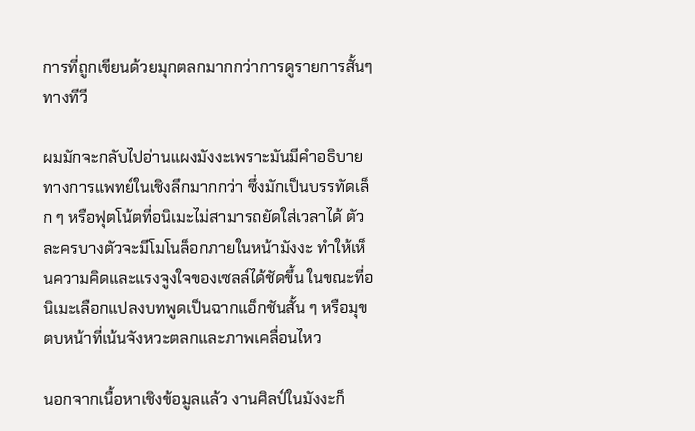การที่ถูกเขียนด้วยมุกตลกมากกว่าการดูรายการสั้นๆ ทางทีวี

ผมมักจะกลับไปอ่านแผงมังงะเพราะมันมีคำอธิบายทางการแพทย์ในเชิงลึกมากกว่า ซึ่งมักเป็นบรรทัดเล็ก ๆ หรือฟุตโน้ตที่อนิเมะไม่สามารถยัดใส่เวลาได้ ตัวละครบางตัวจะมีโมโนล็อกภายในหน้ามังงะ ทำให้เห็นความคิดและแรงจูงใจของเซลล์ได้ชัดขึ้น ในขณะที่อนิเมะเลือกแปลงบทพูดเป็นฉากแอ็กชันสั้น ๆ หรือมุขตบหน้าที่เน้นจังหวะตลกและภาพเคลื่อนไหว

นอกจากเนื้อหาเชิงข้อมูลแล้ว งานศิลป์ในมังงะก็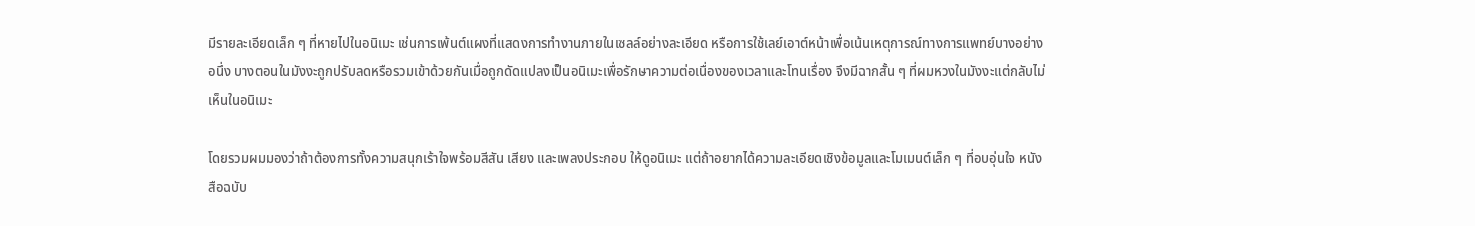มีรายละเอียดเล็ก ๆ ที่หายไปในอนิเมะ เช่นการเพ้นต์แผงที่แสดงการทำงานภายในเซลล์อย่างละเอียด หรือการใช้เลย์เอาต์หน้าเพื่อเน้นเหตุการณ์ทางการแพทย์บางอย่าง อนึ่ง บางตอนในมังงะถูกปรับลดหรือรวมเข้าด้วยกันเมื่อถูกดัดแปลงเป็นอนิเมะเพื่อรักษาความต่อเนื่องของเวลาและโทนเรื่อง จึงมีฉากสั้น ๆ ที่ผมหวงในมังงะแต่กลับไม่เห็นในอนิเมะ

โดยรวมผมมองว่าถ้าต้องการทั้งความสนุกเร้าใจพร้อมสีสัน เสียง และเพลงประกอบ ให้ดูอนิเมะ แต่ถ้าอยากได้ความละเอียดเชิงข้อมูลและโมเมนต์เล็ก ๆ ที่อบอุ่นใจ หนังสือฉบับ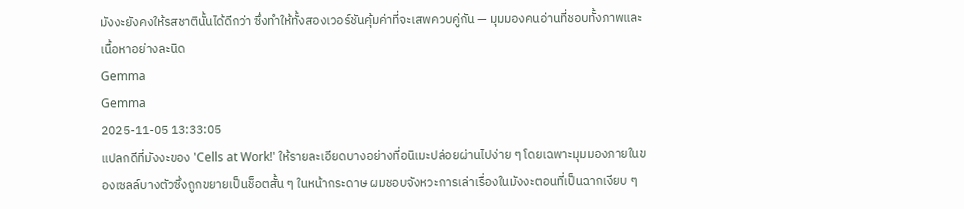มังงะยังคงให้รสชาตินั้นได้ดีกว่า ซึ่งทำให้ทั้งสองเวอร์ชันคุ้มค่าที่จะเสพควบคู่กัน — มุมมองคนอ่านที่ชอบทั้งภาพและเนื้อหาอย่างละนิด
Gemma
Gemma
2025-11-05 13:33:05
แปลกดีที่มังงะของ 'Cells at Work!' ให้รายละเอียดบางอย่างที่อนิเมะปล่อยผ่านไปง่าย ๆ โดยเฉพาะมุมมองภายในของเซลล์บางตัวซึ่งถูกขยายเป็นช็อตสั้น ๆ ในหน้ากระดาษ ผมชอบจังหวะการเล่าเรื่องในมังงะตอนที่เป็นฉากเงียบ ๆ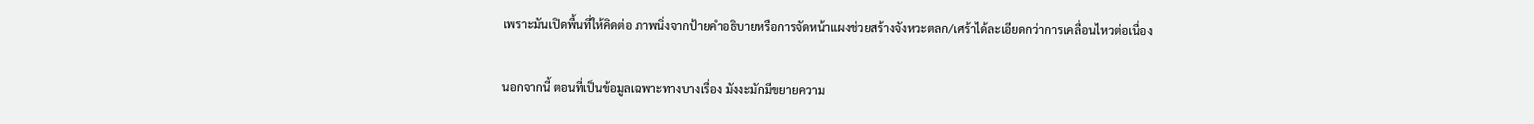เพราะมันเปิดพื้นที่ให้คิดต่อ ภาพนิ่งจากป้ายคำอธิบายหรือการจัดหน้าแผงช่วยสร้างจังหวะตลก/เศร้าได้ละเอียดกว่าการเคลื่อนไหวต่อเนื่อง

นอกจากนี้ ตอนที่เป็นข้อมูลเฉพาะทางบางเรื่อง มังงะมักมีขยายความ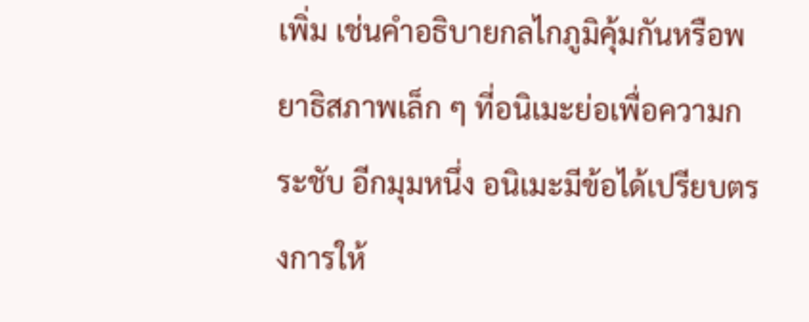เพิ่ม เช่นคำอธิบายกลไกภูมิคุ้มกันหรือพยาธิสภาพเล็ก ๆ ที่อนิเมะย่อเพื่อความกระชับ อีกมุมหนึ่ง อนิเมะมีข้อได้เปรียบตรงการให้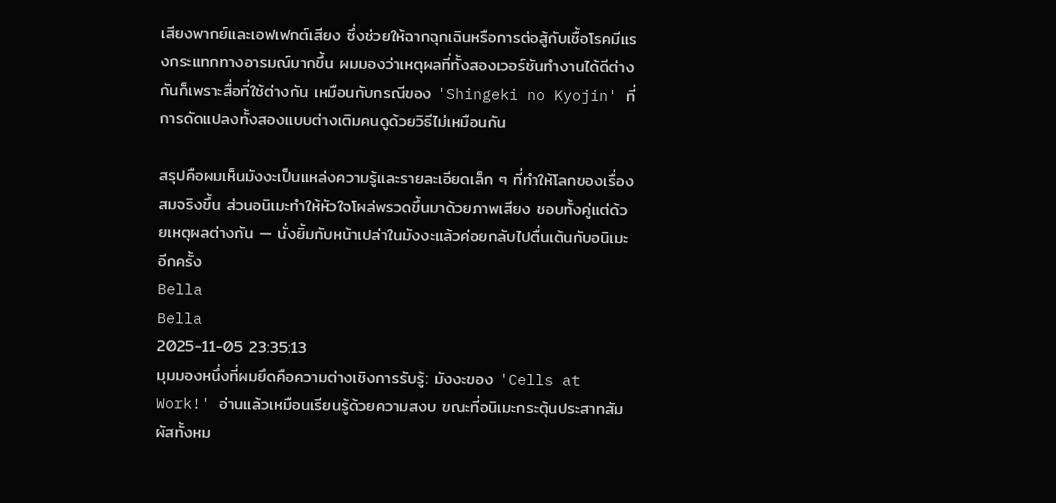เสียงพากย์และเอฟเฟกต์เสียง ซึ่งช่วยให้ฉากฉุกเฉินหรือการต่อสู้กับเชื้อโรคมีแรงกระแทกทางอารมณ์มากขึ้น ผมมองว่าเหตุผลที่ทั้งสองเวอร์ชันทำงานได้ดีต่างกันก็เพราะสื่อที่ใช้ต่างกัน เหมือนกับกรณีของ 'Shingeki no Kyojin' ที่การดัดแปลงทั้งสองแบบต่างเติมคนดูด้วยวิธีไม่เหมือนกัน

สรุปคือผมเห็นมังงะเป็นแหล่งความรู้และรายละเอียดเล็ก ๆ ที่ทำให้โลกของเรื่องสมจริงขึ้น ส่วนอนิเมะทำให้หัวใจโผล่พรวดขึ้นมาด้วยภาพเสียง ชอบทั้งคู่แต่ด้วยเหตุผลต่างกัน — นั่งยิ้มกับหน้าเปล่าในมังงะแล้วค่อยกลับไปตื่นเต้นกับอนิเมะอีกครั้ง
Bella
Bella
2025-11-05 23:35:13
มุมมองหนึ่งที่ผมยึดคือความต่างเชิงการรับรู้: มังงะของ 'Cells at Work!' อ่านแล้วเหมือนเรียนรู้ด้วยความสงบ ขณะที่อนิเมะกระตุ้นประสาทสัมผัสทั้งหม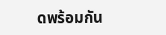ดพร้อมกัน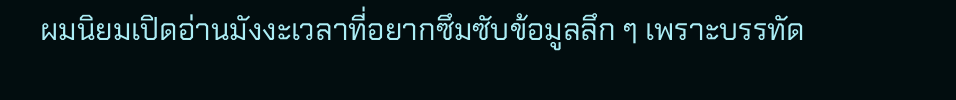ผมนิยมเปิดอ่านมังงะเวลาที่อยากซึมซับข้อมูลลึก ๆ เพราะบรรทัด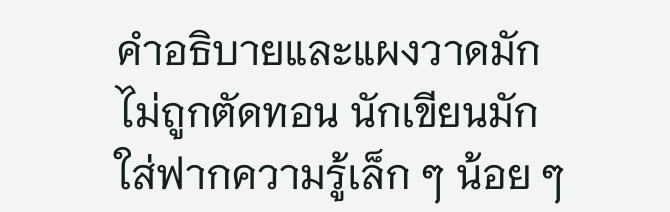คำอธิบายและแผงวาดมักไม่ถูกตัดทอน นักเขียนมักใส่ฟากความรู้เล็ก ๆ น้อย ๆ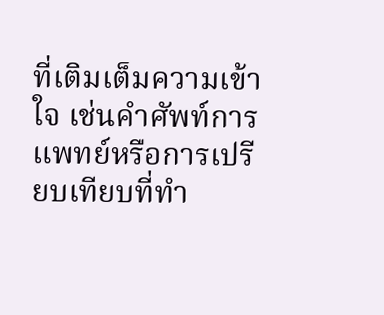ที่เติมเต็มความเข้าใจ เช่นคำศัพท์การแพทย์หรือการเปรียบเทียบที่ทำ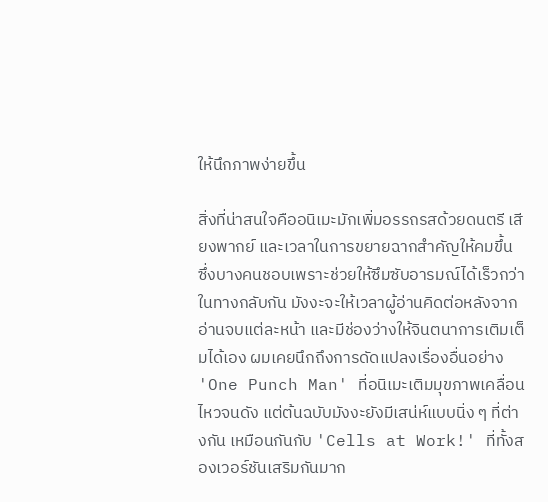ให้นึกภาพง่ายขึ้น

สิ่งที่น่าสนใจคืออนิเมะมักเพิ่มอรรถรสด้วยดนตรี เสียงพากย์ และเวลาในการขยายฉากสำคัญให้คมขึ้น ซึ่งบางคนชอบเพราะช่วยให้ซึมซับอารมณ์ได้เร็วกว่า ในทางกลับกัน มังงะจะให้เวลาผู้อ่านคิดต่อหลังจากอ่านจบแต่ละหน้า และมีช่องว่างให้จินตนาการเติมเต็มได้เอง ผมเคยนึกถึงการดัดแปลงเรื่องอื่นอย่าง 'One Punch Man' ที่อนิเมะเติมมุขภาพเคลื่อนไหวจนดัง แต่ต้นฉบับมังงะยังมีเสน่ห์แบบนิ่ง ๆ ที่ต่างกัน เหมือนกันกับ 'Cells at Work!' ที่ทั้งสองเวอร์ชันเสริมกันมาก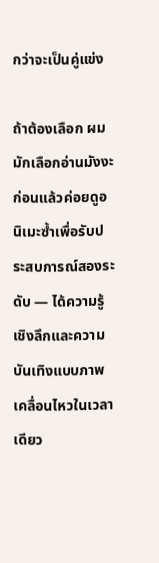กว่าจะเป็นคู่แข่ง

ถ้าต้องเลือก ผมมักเลือกอ่านมังงะก่อนแล้วค่อยดูอนิเมะซ้ำเพื่อรับประสบการณ์สองระดับ — ได้ความรู้เชิงลึกและความบันเทิงแบบภาพเคลื่อนไหวในเวลาเดียว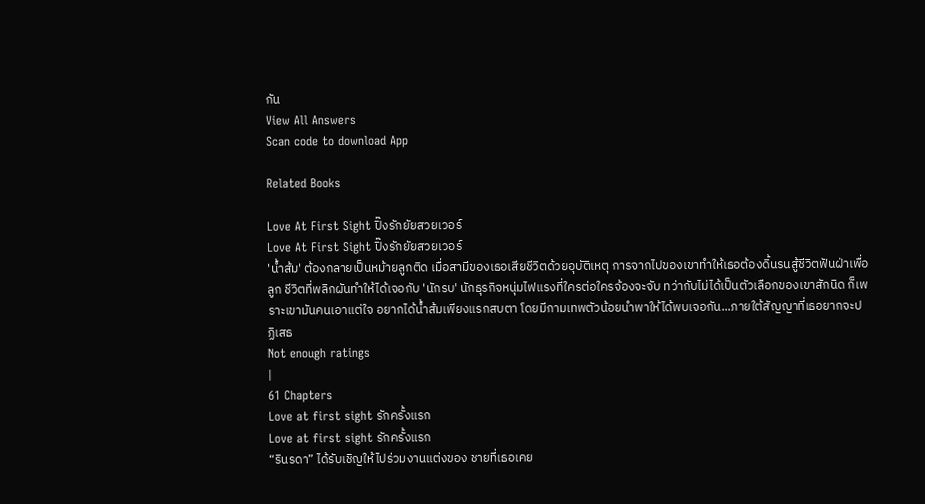กัน
View All Answers
Scan code to download App

Related Books

Love At First Sight ปิ๊งรักยัยสวยเวอร์
Love At First Sight ปิ๊งรักยัยสวยเวอร์
'น้ำส้ม' ต้องกลายเป็นหม้ายลูกติด เมื่อสามีของเธอเสียชีวิตด้วยอุบัติเหตุ การจากไปของเขาทำให้เธอต้องดิ้นรนสู้ชีวิตฟันฝ่าเพื่อลูก ชีวิตที่พลิกผันทำให้ได้เจอกับ 'นักรบ' นักธุรกิจหนุ่มไฟแรงที่ใครต่อใครจ้องจะจับ ทว่ากับไม่ได้เป็นตัวเลือกของเขาสักนิด ก็เพราะเขามันคนเอาแต่ใจ อยากได้น้ำส้มเพียงแรกสบตา โดยมีกามเทพตัวน้อยนำพาให้ได้พบเจอกัน...ภายใต้สัญญาที่เธอยากจะปฏิเสธ
Not enough ratings
|
61 Chapters
Love at first sight รักครั้งแรก
Love at first sight รักครั้งแรก
“รินรดา” ได้รับเชิญให้ไปร่วมงานแต่งของ ชายที่เธอเคย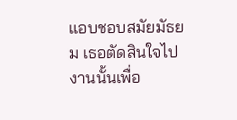แอบชอบสมัยมัธยม เธอตัดสินใจไปงานนั้นเพื่อ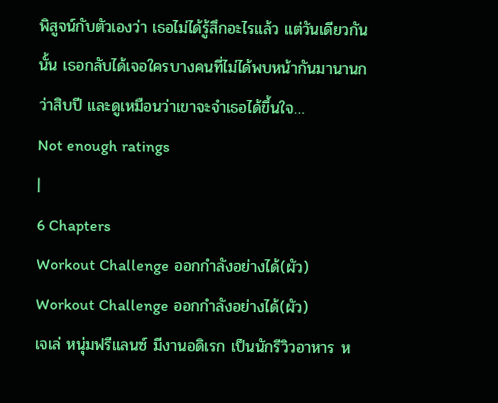พิสูจน์กับตัวเองว่า เธอไม่ได้รู้สึกอะไรแล้ว แต่วันเดียวกันนั้น เธอกลับได้เจอใครบางคนที่ไม่ได้พบหน้ากันมานานกว่าสิบปี และดูเหมือนว่าเขาจะจำเธอได้ขึ้นใจ…
Not enough ratings
|
6 Chapters
Workout Challenge ออกกำลังอย่างได้(ผัว)
Workout Challenge ออกกำลังอย่างได้(ผัว)
เจเล่ หนุ่มฟรีแลนซ์ มีงานอดิเรก เป็นนักรีวิวอาหาร ห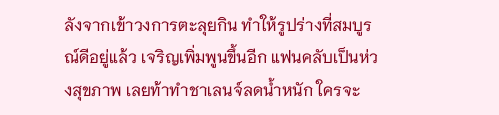ลังจากเข้าวงการตะลุยกิน ทำให้รูปร่างที่สมบูรณ์ดีอยู่แล้ว เจริญเพิ่มพูนขึ้นอีก แฟนคลับเป็นห่วงสุขภาพ เลยท้าทำชาเลนจ์ลดน้ำหนัก ใครจะ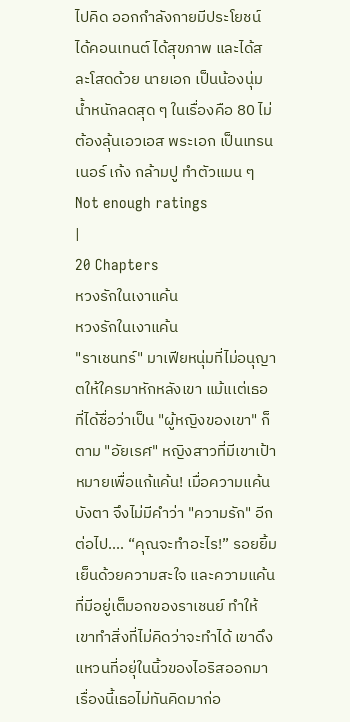ไปคิด ออกกำลังกายมีประโยชน์ ได้คอนเทนต์ ได้สุขภาพ และได้สละโสดด้วย นายเอก เป็นน้องนุ่ม น้ำหนักลดสุด ๆ ในเรื่องคือ 80 ไม่ต้องลุ้นเอวเอส พระเอก เป็นเทรนเนอร์ เก้ง กล้ามปู ทำตัวแมน ๆ
Not enough ratings
|
20 Chapters
หวงรักในเงาแค้น
หวงรักในเงาแค้น
"ราเชนทร์" มาเฟียหนุ่มที่ไม่อนุญาตให้ใครมาหักหลังเขา แม้แเต่เธอ ที่ได้ชื่อว่าเป็น "ผู้หญิงของเขา" ก็ตาม "อัยเรศ" หญิงสาวที่มีเขาเป้าหมายเพื่อแก้แค้น! เมื่อความแค้นบังตา จึงไม่มีคำว่า "ความรัก" อีกต่อไป.... “คุณจะทำอะไร!” รอยยิ้มเย็นด้วยความสะใจ และความแค้นที่มีอยู่เต็มอกของราเชนย์ ทำให้เขาทำสิ่งที่ไม่คิดว่าจะทำได้ เขาดึงแหวนที่อยุ่ในนิ้วของไอริสออกมา เรื่องนี้เธอไม่ทันคิดมาก่อ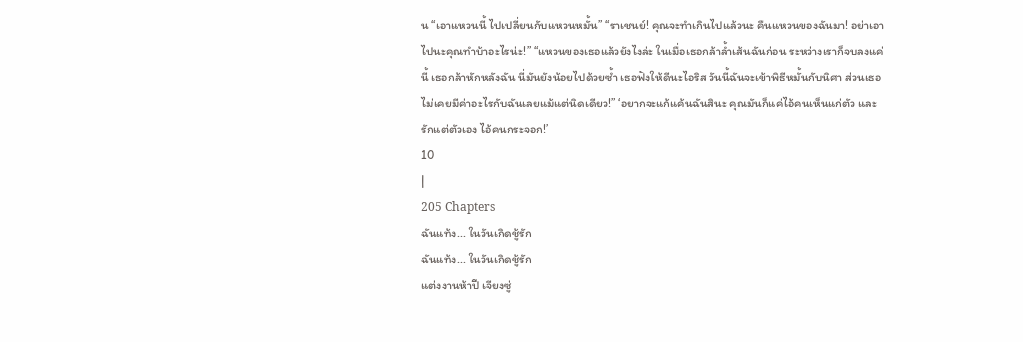น “เอาแหวนนี้ ไปเปลี่ยนกับแหวนหมั้น” “ราเชนย์! คุณจะทำเกินไปแล้วนะ คืนแหวนของฉันมา! อย่าเอาไปนะคุณทำบ้าอะไรน่ะ!” “แหวนของเธอแล้วยังไงล่ะ ในเมื่อเธอกล้าล้ำเส้นฉันก่อน ระหว่างเราก็จบลงแค่นี้ เธอกล้าหักหลังฉัน นี่มันยังน้อยไปด้วยซ้ำ เธอฟังให้ดีนะไอริส วันนี้ฉันจะเข้าพิธีหมั้นกับนิศา ส่วนเธอ ไม่เคยมีค่าอะไรกับฉันเลยแม้แต่นิดเดียว!” ‘อยากจะแก้แค้นฉันสินะ คุณมันก็แค่ไอ้คนเห็นแก่ตัว และรักแต่ตัวเอง ไอ้คนกระจอก!’
10
|
205 Chapters
ฉันแท้ง... ในวันเกิดชู้รัก
ฉันแท้ง... ในวันเกิดชู้รัก
แต่งงานห้าปี เจียงซู่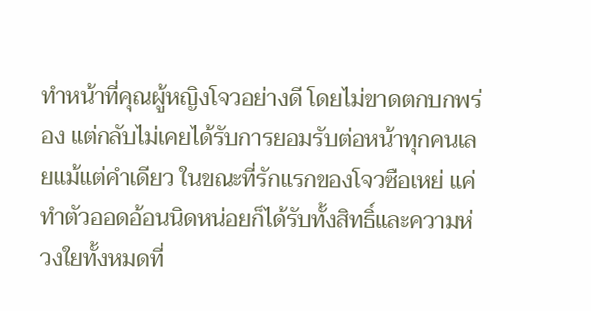ทำหน้าที่คุณผู้หญิงโจวอย่างดี โดยไม่ขาดตกบกพร่อง แต่กลับไม่เคยได้รับการยอมรับต่อหน้าทุกคนเลยแม้แต่คำเดียว ในขณะที่รักแรกของโจวซือเหย่ แค่ทำตัวออดอ้อนนิดหน่อยก็ได้รับทั้งสิทธิ์และความห่วงใยทั้งหมดที่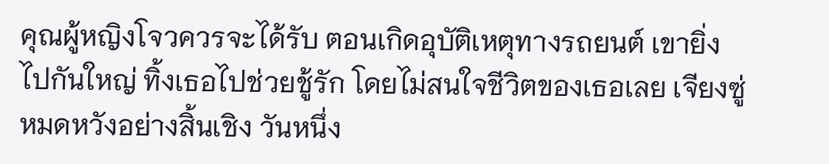คุณผู้หญิงโจวควรจะได้รับ ตอนเกิดอุบัติเหตุทางรถยนต์ เขายิ่งไปกันใหญ่ ทิ้งเธอไปช่วยชู้รัก โดยไม่สนใจชีวิตของเธอเลย เจียงซู่หมดหวังอย่างสิ้นเชิง วันหนึ่ง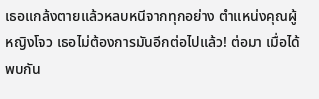เธอแกล้งตายแล้วหลบหนีจากทุกอย่าง ตำแหน่งคุณผู้หญิงโจว เธอไม่ต้องการมันอีกต่อไปแล้ว! ต่อมา เมื่อได้พบกัน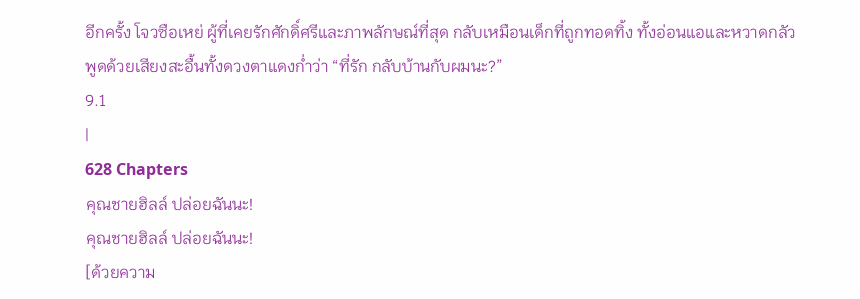อีกครั้ง โจวซือเหย่ ผู้ที่เคยรักศักดิ์ศรีและภาพลักษณ์ที่สุด กลับเหมือนเด็กที่ถูกทอดทิ้ง ทั้งอ่อนแอและหวาดกลัว พูดด้วยเสียงสะอื้นทั้งดวงตาแดงก่ำว่า “ที่รัก กลับบ้านกับผมนะ?”
9.1
|
628 Chapters
คุณชายฮิลล์ ปล่อยฉันนะ!
คุณชายฮิลล์ ปล่อยฉันนะ!
[ด้วยความ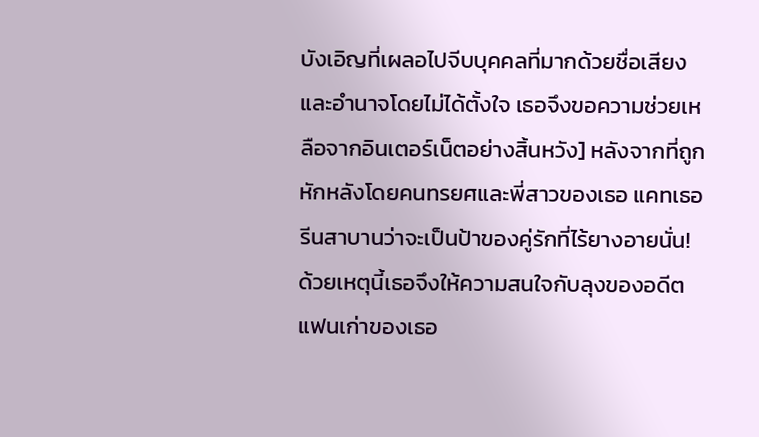บังเอิญที่เผลอไปจีบบุคคลที่มากด้วยชื่อเสียงและอำนาจโดยไม่ได้ตั้งใจ เธอจึงขอความช่วยเหลือจากอินเตอร์เน็ตอย่างสิ้นหวัง] หลังจากที่ถูกหักหลังโดยคนทรยศและพี่สาวของเธอ แคทเธอรีนสาบานว่าจะเป็นป้าของคู่รักที่ไร้ยางอายนั่น! ด้วยเหตุนี้เธอจึงให้ความสนใจกับลุงของอดีตแฟนเก่าของเธอ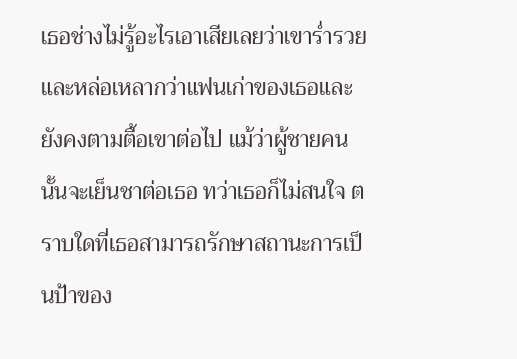เธอช่างไม่รู้อะไรเอาเสียเลยว่าเขาร่ำรวยและหล่อเหลากว่าแฟนเก่าของเธอและยังคงตามตื้อเขาต่อไป แม้ว่าผู้ชายคนนั้นจะเย็นชาต่อเธอ ทว่าเธอก็ไม่สนใจ ตราบใดที่เธอสามารถรักษาสถานะการเป็นป้าของ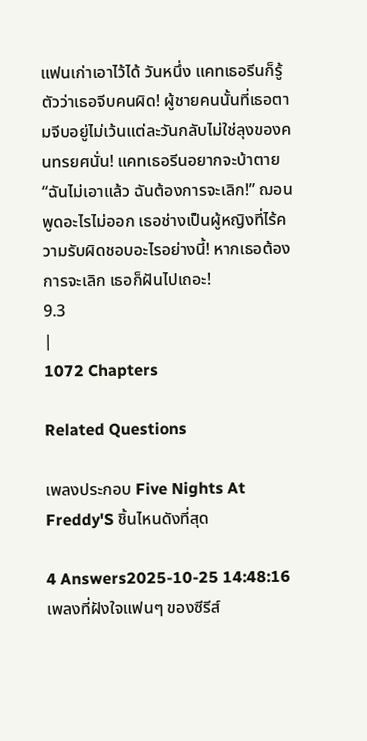แฟนเก่าเอาไว้ได้ วันหนึ่ง แคทเธอรีนก็รู้ตัวว่าเธอจีบคนผิด! ผู้ชายคนนั้นที่เธอตามจีบอยู่ไม่เว้นแต่ละวันกลับไม่ใช่ลุงของคนทรยศนั่น! แคทเธอรีนอยากจะบ้าตาย “ฉันไม่เอาแล้ว ฉันต้องการจะเลิก!” ฌอนพูดอะไรไม่ออก เธอช่างเป็นผู้หญิงที่ไร้ความรับผิดชอบอะไรอย่างนี้! หากเธอต้องการจะเลิก เธอก็ฝันไปเถอะ!
9.3
|
1072 Chapters

Related Questions

เพลงประกอบ Five Nights At Freddy'S ชิ้นไหนดังที่สุด

4 Answers2025-10-25 14:48:16
เพลงที่ฝังใจแฟนๆ ของซีรีส์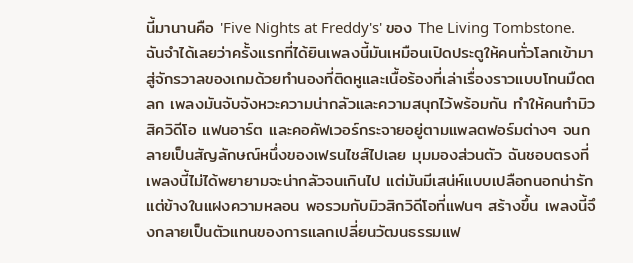นี้มานานคือ 'Five Nights at Freddy's' ของ The Living Tombstone. ฉันจำได้เลยว่าครั้งแรกที่ได้ยินเพลงนี้มันเหมือนเปิดประตูให้คนทั่วโลกเข้ามาสู่จักรวาลของเกมด้วยทำนองที่ติดหูและเนื้อร้องที่เล่าเรื่องราวแบบโทนมืดตลก เพลงมันจับจังหวะความน่ากลัวและความสนุกไว้พร้อมกัน ทำให้คนทำมิวสิควิดีโอ แฟนอาร์ต และคอคัฟเวอร์กระจายอยู่ตามแพลตฟอร์มต่างๆ จนกลายเป็นสัญลักษณ์หนึ่งของเฟรนไชส์ไปเลย มุมมองส่วนตัว ฉันชอบตรงที่เพลงนี้ไม่ได้พยายามจะน่ากลัวจนเกินไป แต่มันมีเสน่ห์แบบเปลือกนอกน่ารักแต่ข้างในแฝงความหลอน พอรวมกับมิวสิกวิดีโอที่แฟนๆ สร้างขึ้น เพลงนี้จึงกลายเป็นตัวแทนของการแลกเปลี่ยนวัฒนธรรมแฟ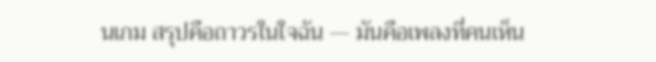นเกม สรุปคือถาวรในใจฉัน — มันคือเพลงที่คนเห็น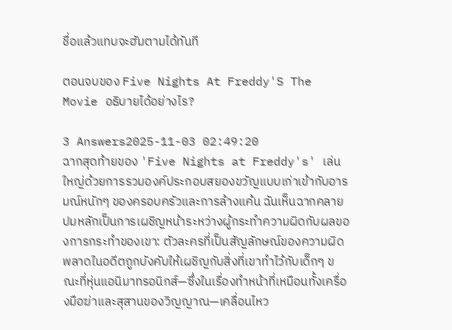ชื่อแล้วแทบจะฮัมตามได้ทันที

ตอนจบของ Five Nights At Freddy'S The Movie อธิบายได้อย่างไร?

3 Answers2025-11-03 02:49:20
ฉากสุดท้ายของ 'Five Nights at Freddy's' เล่นใหญ่ด้วยการรวมองค์ประกอบสยองขวัญแบบเก่าเข้ากับอารมณ์หนักๆ ของครอบครัวและการล้างแค้น ฉันเห็นฉากคลายปมหลักเป็นการเผชิญหน้าระหว่างผู้กระทำความผิดกับผลของการกระทำของเขา: ตัวละครที่เป็นสัญลักษณ์ของความผิดพลาดในอดีตถูกบังคับให้เผชิญกับสิ่งที่เขาทำไว้กับเด็กๆ ขณะที่หุ่นแอนิมาทรอนิกส์—ซึ่งในเรื่องทำหน้าที่เหมือนทั้งเครื่องมือฆ่าและสุสานของวิญญาณ—เคลื่อนไหว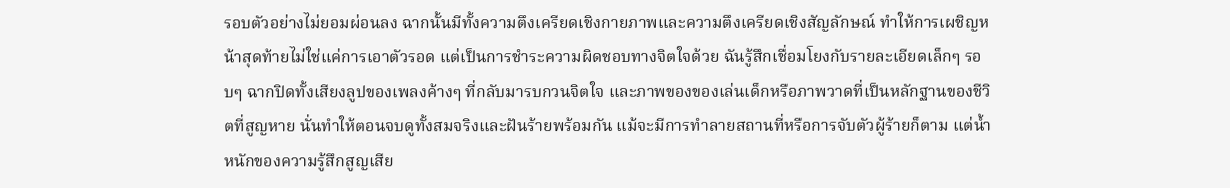รอบตัวอย่างไม่ยอมผ่อนลง ฉากนั้นมีทั้งความตึงเครียดเชิงกายภาพและความตึงเครียดเชิงสัญลักษณ์ ทำให้การเผชิญหน้าสุดท้ายไม่ใช่แค่การเอาตัวรอด แต่เป็นการชำระความผิดชอบทางจิตใจด้วย ฉันรู้สึกเชื่อมโยงกับรายละเอียดเล็กๆ รอบๆ ฉากปิดทั้งเสียงลูปของเพลงค้างๆ ที่กลับมารบกวนจิตใจ และภาพของของเล่นเด็กหรือภาพวาดที่เป็นหลักฐานของชีวิตที่สูญหาย นั่นทำให้ตอนจบดูทั้งสมจริงและฝันร้ายพร้อมกัน แม้จะมีการทำลายสถานที่หรือการจับตัวผู้ร้ายก็ตาม แต่น้ำหนักของความรู้สึกสูญเสีย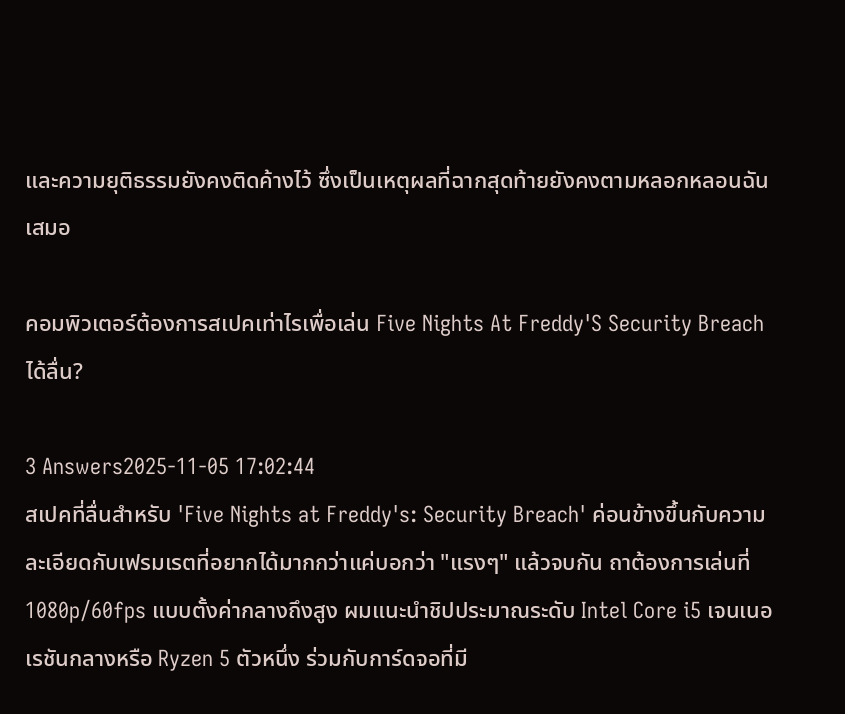และความยุติธรรมยังคงติดค้างไว้ ซึ่งเป็นเหตุผลที่ฉากสุดท้ายยังคงตามหลอกหลอนฉันเสมอ

คอมพิวเตอร์ต้องการสเปคเท่าไรเพื่อเล่น Five Nights At Freddy'S Security Breach ได้ลื่น?

3 Answers2025-11-05 17:02:44
สเปคที่ลื่นสำหรับ 'Five Nights at Freddy's: Security Breach' ค่อนข้างขึ้นกับความละเอียดกับเฟรมเรตที่อยากได้มากกว่าแค่บอกว่า "แรงๆ" แล้วจบกัน ถาต้องการเล่นที่ 1080p/60fps แบบตั้งค่ากลางถึงสูง ผมแนะนำชิปประมาณระดับ Intel Core i5 เจนเนอเรชันกลางหรือ Ryzen 5 ตัวหนึ่ง ร่วมกับการ์ดจอที่มี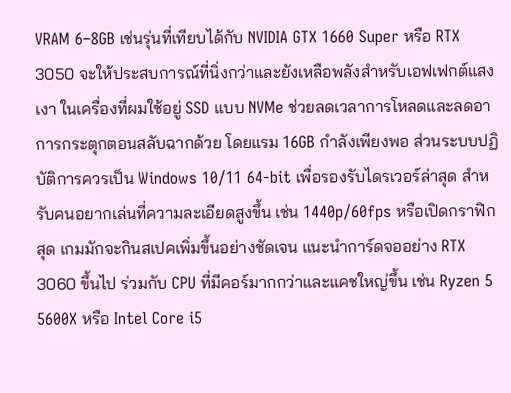VRAM 6–8GB เช่นรุ่นที่เทียบได้กับ NVIDIA GTX 1660 Super หรือ RTX 3050 จะให้ประสบการณ์ที่นิ่งกว่าและยังเหลือพลังสำหรับเอฟเฟกต์แสงเงา ในเครื่องที่ผมใช้อยู่ SSD แบบ NVMe ช่วยลดเวลาการโหลดและลดอาการกระตุกตอนสลับฉากด้วย โดยแรม 16GB กำลังเพียงพอ ส่วนระบบปฏิบัติการควรเป็น Windows 10/11 64-bit เพื่อรองรับไดรเวอร์ล่าสุด สำหรับคนอยากเล่นที่ความละเอียดสูงขึ้น เช่น 1440p/60fps หรือเปิดกราฟิกสุด เกมมักจะกินสเปคเพิ่มขึ้นอย่างชัดเจน แนะนำการ์ดจออย่าง RTX 3060 ขึ้นไป ร่วมกับ CPU ที่มีคอร์มากกว่าและแคชใหญ่ขึ้น เช่น Ryzen 5 5600X หรือ Intel Core i5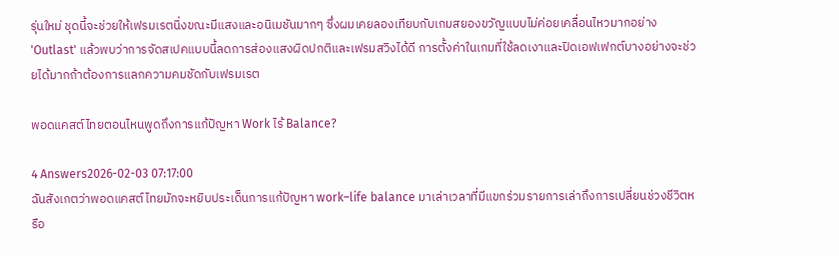รุ่นใหม่ ชุดนี้จะช่วยให้เฟรมเรตนิ่งขณะมีแสงและอนิเมชันมากๆ ซึ่งผมเคยลองเทียบกับเกมสยองขวัญแบบไม่ค่อยเคลื่อนไหวมากอย่าง 'Outlast' แล้วพบว่าการจัดสเปคแบบนี้ลดการส่องแสงผิดปกติและเฟรมสวิงได้ดี การตั้งค่าในเกมที่ใช้ลดเงาและปิดเอฟเฟกต์บางอย่างจะช่วยได้มากถ้าต้องการแลกความคมชัดกับเฟรมเรต

พอดแคสต์ไทยตอนไหนพูดถึงการแก้ปัญหา Work ไร้ Balance?

4 Answers2026-02-03 07:17:00
ฉันสังเกตว่าพอดแคสต์ไทยมักจะหยิบประเด็นการแก้ปัญหา work–life balance มาเล่าเวลาที่มีแขกร่วมรายการเล่าถึงการเปลี่ยนช่วงชีวิตหรือ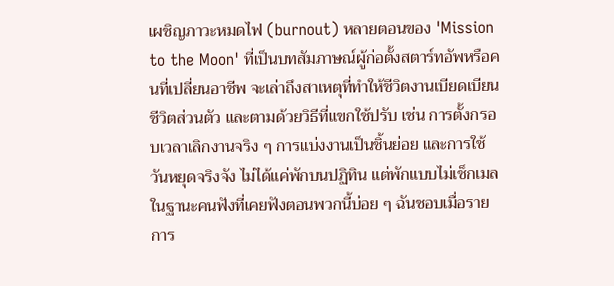เผชิญภาวะหมดไฟ (burnout) หลายตอนของ 'Mission to the Moon' ที่เป็นบทสัมภาษณ์ผู้ก่อตั้งสตาร์ทอัพหรือคนที่เปลี่ยนอาชีพ จะเล่าถึงสาเหตุที่ทำให้ชีวิตงานเบียดเบียนชีวิตส่วนตัว และตามด้วยวิธีที่แขกใช้ปรับ เช่น การตั้งกรอบเวลาเลิกงานจริง ๆ การแบ่งงานเป็นชิ้นย่อย และการใช้วันหยุดจริงจัง ไม่ได้แค่พักบนปฏิทิน แต่พักแบบไม่เช็กเมล ในฐานะคนฟังที่เคยฟังตอนพวกนี้บ่อย ๆ ฉันชอบเมื่อรายการ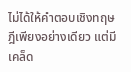ไม่ได้ให้คำตอบเชิงทฤษฎีเพียงอย่างเดียว แต่มีเคล็ด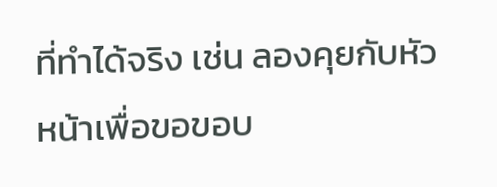ที่ทำได้จริง เช่น ลองคุยกับหัวหน้าเพื่อขอขอบ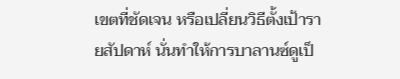เขตที่ชัดเจน หรือเปลี่ยนวิธีตั้งเป้ารายสัปดาห์ นั่นทำให้การบาลานซ์ดูเป็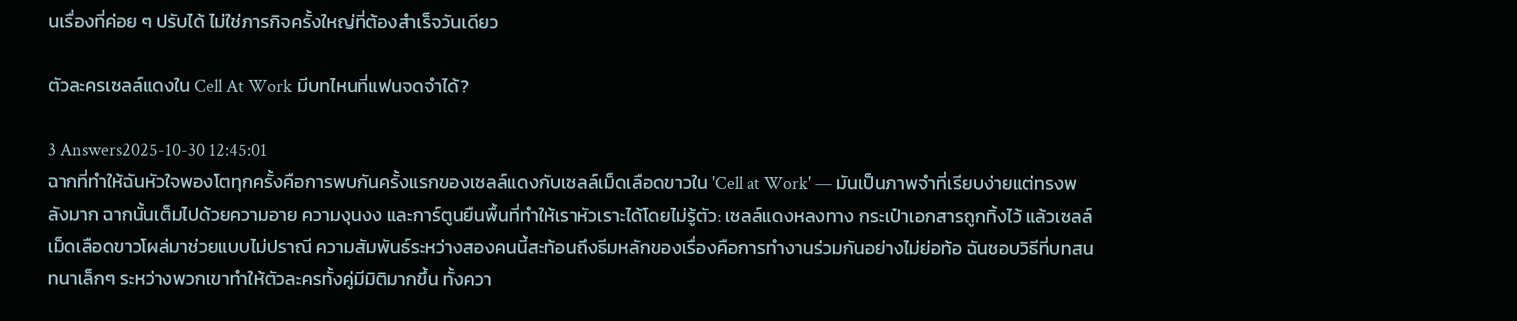นเรื่องที่ค่อย ๆ ปรับได้ ไม่ใช่ภารกิจครั้งใหญ่ที่ต้องสำเร็จวันเดียว

ตัวละครเซลล์แดงใน Cell At Work มีบทไหนที่แฟนจดจำได้?

3 Answers2025-10-30 12:45:01
ฉากที่ทำให้ฉันหัวใจพองโตทุกครั้งคือการพบกันครั้งแรกของเซลล์แดงกับเซลล์เม็ดเลือดขาวใน 'Cell at Work' — มันเป็นภาพจำที่เรียบง่ายแต่ทรงพลังมาก ฉากนั้นเต็มไปด้วยความอาย ความงุนงง และการ์ตูนยืนพื้นที่ทำให้เราหัวเราะได้โดยไม่รู้ตัว: เซลล์แดงหลงทาง กระเป๋าเอกสารถูกทิ้งไว้ แล้วเซลล์เม็ดเลือดขาวโผล่มาช่วยแบบไม่ปราณี ความสัมพันธ์ระหว่างสองคนนี้สะท้อนถึงธีมหลักของเรื่องคือการทำงานร่วมกันอย่างไม่ย่อท้อ ฉันชอบวิธีที่บทสนทนาเล็กๆ ระหว่างพวกเขาทำให้ตัวละครทั้งคู่มีมิติมากขึ้น ทั้งควา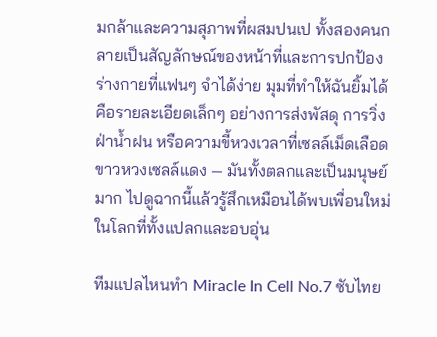มกล้าและความสุภาพที่ผสมปนเป ทั้งสองคนกลายเป็นสัญลักษณ์ของหน้าที่และการปกป้องร่างกายที่แฟนๆ จำได้ง่าย มุมที่ทำให้ฉันยิ้มได้คือรายละเอียดเล็กๆ อย่างการส่งพัสดุ การวิ่งฝ่าน้ำฝน หรือความขี้หวงเวลาที่เซลล์เม็ดเลือดขาวหวงเซลล์แดง — มันทั้งตลกและเป็นมนุษย์มาก ไปดูฉากนี้แล้วรู้สึกเหมือนได้พบเพื่อนใหม่ในโลกที่ทั้งแปลกและอบอุ่น

ทีมแปลไหนทำ Miracle In Cell No.7 ซับไทย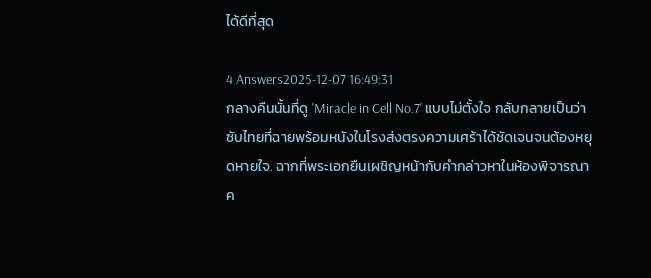ได้ดีที่สุด

4 Answers2025-12-07 16:49:31
กลางคืนนั้นที่ดู 'Miracle in Cell No.7' แบบไม่ตั้งใจ กลับกลายเป็นว่าซับไทยที่ฉายพร้อมหนังในโรงส่งตรงความเศร้าได้ชัดเจนจนต้องหยุดหายใจ. ฉากที่พระเอกยืนเผชิญหน้ากับคำกล่าวหาในห้องพิจารณาค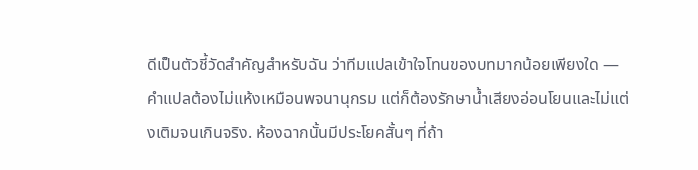ดีเป็นตัวชี้วัดสำคัญสำหรับฉัน ว่าทีมแปลเข้าใจโทนของบทมากน้อยเพียงใด — คำแปลต้องไม่แห้งเหมือนพจนานุกรม แต่ก็ต้องรักษาน้ำเสียงอ่อนโยนและไม่แต่งเติมจนเกินจริง. ห้องฉากนั้นมีประโยคสั้นๆ ที่ถ้า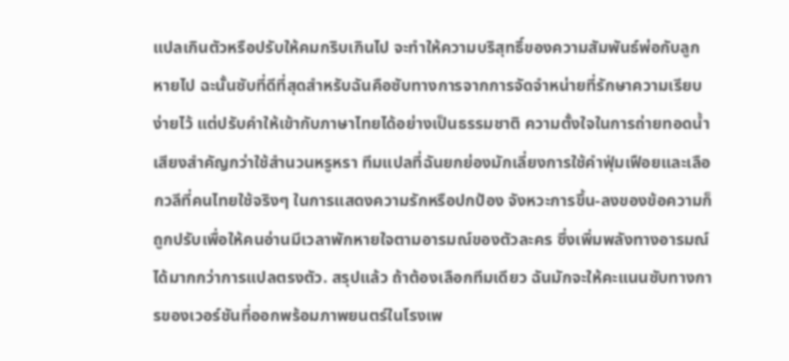แปลเกินตัวหรือปรับให้คมกริบเกินไป จะทำให้ความบริสุทธิ์ของความสัมพันธ์พ่อกับลูกหายไป ฉะนั้นซับที่ดีที่สุดสำหรับฉันคือซับทางการจากการจัดจำหน่ายที่รักษาความเรียบง่ายไว้ แต่ปรับคำให้เข้ากับภาษาไทยได้อย่างเป็นธรรมชาติ ความตั้งใจในการถ่ายทอดน้ำเสียงสำคัญกว่าใช้สำนวนหรูหรา ทีมแปลที่ฉันยกย่องมักเลี่ยงการใช้คำฟุ่มเฟือยและเลือกวลีที่คนไทยใช้จริงๆ ในการแสดงความรักหรือปกป้อง จังหวะการขึ้น-ลงของข้อความก็ถูกปรับเพื่อให้คนอ่านมีเวลาพักหายใจตามอารมณ์ของตัวละคร ซึ่งเพิ่มพลังทางอารมณ์ได้มากกว่าการแปลตรงตัว. สรุปแล้ว ถ้าต้องเลือกทีมเดียว ฉันมักจะให้คะแนนซับทางการของเวอร์ชันที่ออกพร้อมภาพยนตร์ในโรงเพ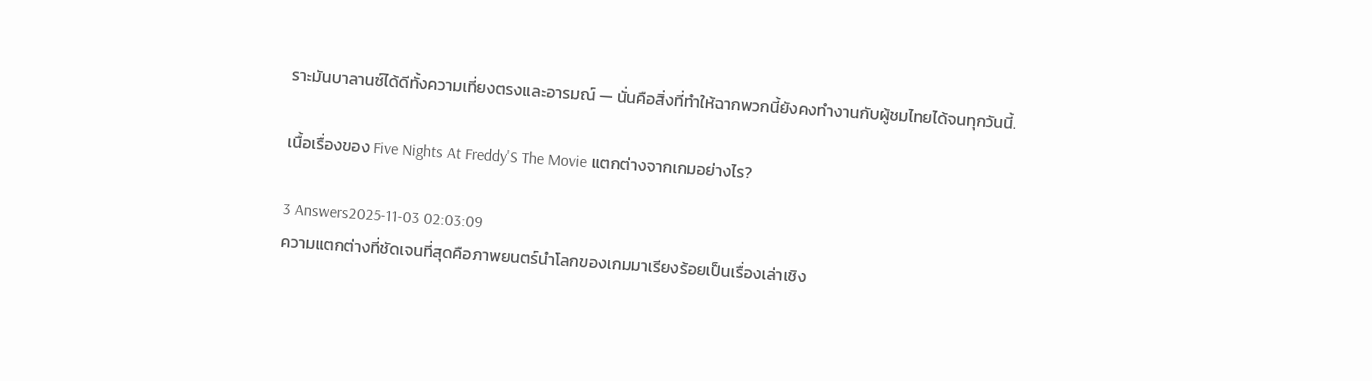ราะมันบาลานซ์ได้ดีทั้งความเที่ยงตรงและอารมณ์ — นั่นคือสิ่งที่ทำให้ฉากพวกนี้ยังคงทำงานกับผู้ชมไทยได้จนทุกวันนี้.

เนื้อเรื่องของ Five Nights At Freddy'S The Movie แตกต่างจากเกมอย่างไร?

3 Answers2025-11-03 02:03:09
ความแตกต่างที่ชัดเจนที่สุดคือภาพยนตร์นำโลกของเกมมาเรียงร้อยเป็นเรื่องเล่าเชิง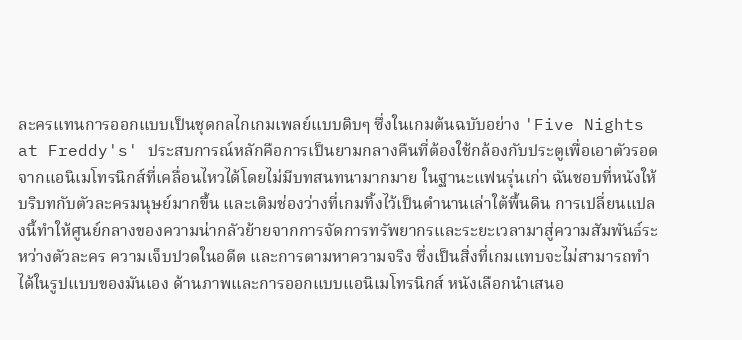ละครแทนการออกแบบเป็นชุดกลไกเกมเพลย์แบบดิบๆ ซึ่งในเกมต้นฉบับอย่าง 'Five Nights at Freddy's' ประสบการณ์หลักคือการเป็นยามกลางคืนที่ต้องใช้กล้องกับประตูเพื่อเอาตัวรอดจากแอนิเมโทรนิกส์ที่เคลื่อนไหวได้โดยไม่มีบทสนทนามากมาย ในฐานะแฟนรุ่นเก่า ฉันชอบที่หนังให้บริบทกับตัวละครมนุษย์มากขึ้น และเติมช่องว่างที่เกมทิ้งไว้เป็นตำนานเล่าใต้พื้นดิน การเปลี่ยนแปลงนี้ทำให้ศูนย์กลางของความน่ากลัวย้ายจากการจัดการทรัพยากรและระยะเวลามาสู่ความสัมพันธ์ระหว่างตัวละคร ความเจ็บปวดในอดีต และการตามหาความจริง ซึ่งเป็นสิ่งที่เกมแทบจะไม่สามารถทำได้ในรูปแบบของมันเอง ด้านภาพและการออกแบบแอนิเมโทรนิกส์ หนังเลือกนำเสนอ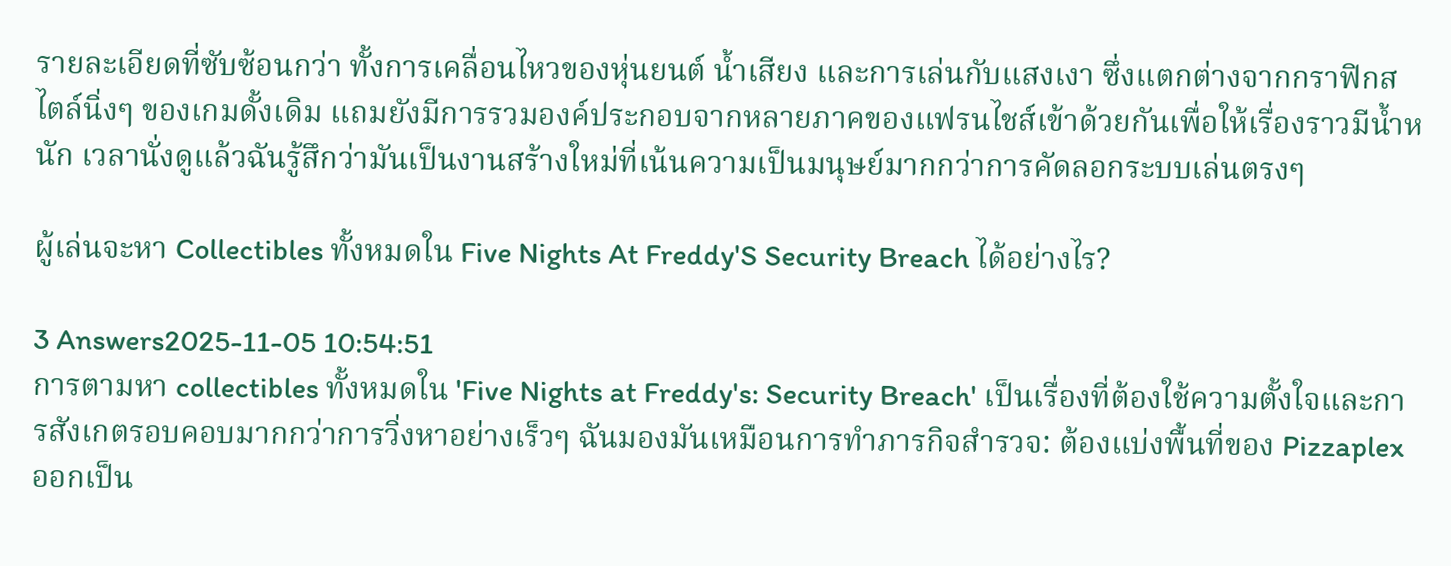รายละเอียดที่ซับซ้อนกว่า ทั้งการเคลื่อนไหวของหุ่นยนต์ น้ำเสียง และการเล่นกับแสงเงา ซึ่งแตกต่างจากกราฟิกสไตล์นิ่งๆ ของเกมดั้งเดิม แถมยังมีการรวมองค์ประกอบจากหลายภาคของแฟรนไชส์เข้าด้วยกันเพื่อให้เรื่องราวมีน้ำหนัก เวลานั่งดูแล้วฉันรู้สึกว่ามันเป็นงานสร้างใหม่ที่เน้นความเป็นมนุษย์มากกว่าการคัดลอกระบบเล่นตรงๆ

ผู้เล่นจะหา Collectibles ทั้งหมดใน Five Nights At Freddy'S Security Breach ได้อย่างไร?

3 Answers2025-11-05 10:54:51
การตามหา collectibles ทั้งหมดใน 'Five Nights at Freddy's: Security Breach' เป็นเรื่องที่ต้องใช้ความตั้งใจและการสังเกตรอบคอบมากกว่าการวิ่งหาอย่างเร็วๆ ฉันมองมันเหมือนการทำภารกิจสำรวจ: ต้องแบ่งพื้นที่ของ Pizzaplex ออกเป็น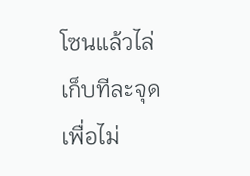โซนแล้วไล่เก็บทีละจุด เพื่อไม่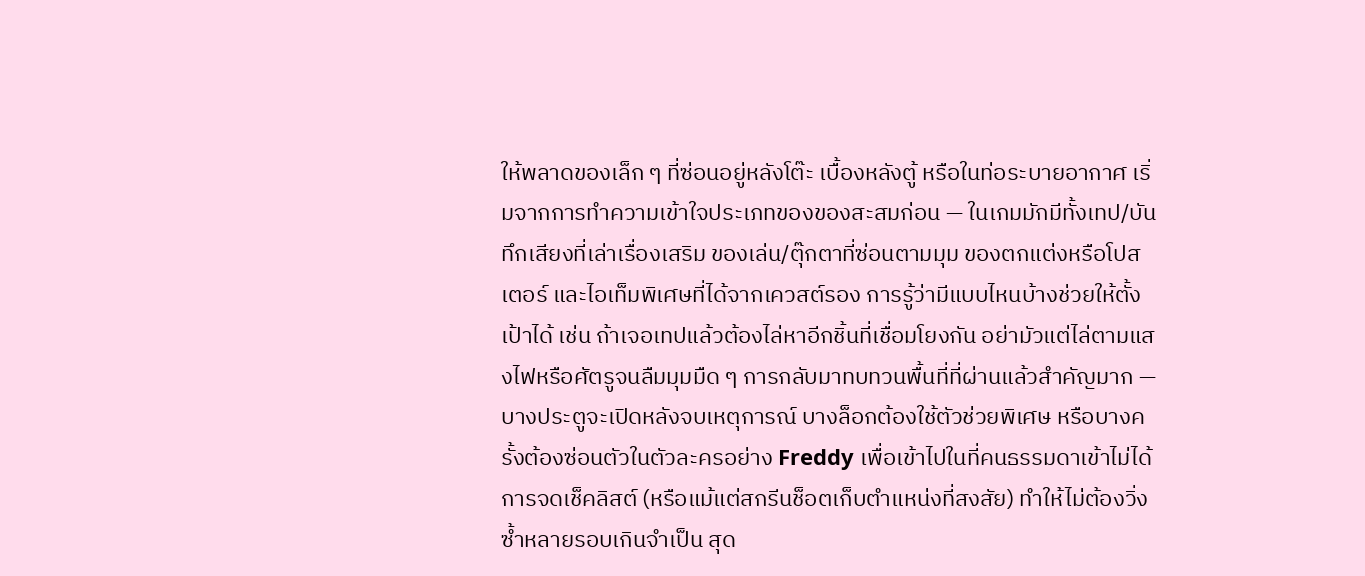ให้พลาดของเล็ก ๆ ที่ซ่อนอยู่หลังโต๊ะ เบื้องหลังตู้ หรือในท่อระบายอากาศ เริ่มจากการทำความเข้าใจประเภทของของสะสมก่อน — ในเกมมักมีทั้งเทป/บันทึกเสียงที่เล่าเรื่องเสริม ของเล่น/ตุ๊กตาที่ซ่อนตามมุม ของตกแต่งหรือโปสเตอร์ และไอเท็มพิเศษที่ได้จากเควสต์รอง การรู้ว่ามีแบบไหนบ้างช่วยให้ตั้งเป้าได้ เช่น ถ้าเจอเทปแล้วต้องไล่หาอีกชิ้นที่เชื่อมโยงกัน อย่ามัวแต่ไล่ตามแสงไฟหรือศัตรูจนลืมมุมมืด ๆ การกลับมาทบทวนพื้นที่ที่ผ่านแล้วสำคัญมาก — บางประตูจะเปิดหลังจบเหตุการณ์ บางล็อกต้องใช้ตัวช่วยพิเศษ หรือบางครั้งต้องซ่อนตัวในตัวละครอย่าง Freddy เพื่อเข้าไปในที่คนธรรมดาเข้าไม่ได้ การจดเช็คลิสต์ (หรือแม้แต่สกรีนช็อตเก็บตำแหน่งที่สงสัย) ทำให้ไม่ต้องวิ่งซ้ำหลายรอบเกินจำเป็น สุด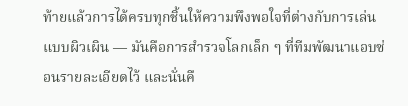ท้ายแล้วการได้ครบทุกชิ้นให้ความพึงพอใจที่ต่างกับการเล่นแบบผิวเผิน — มันคือการสำรวจโลกเล็ก ๆ ที่ทีมพัฒนาแอบซ่อนรายละเอียดไว้ และนั่นคื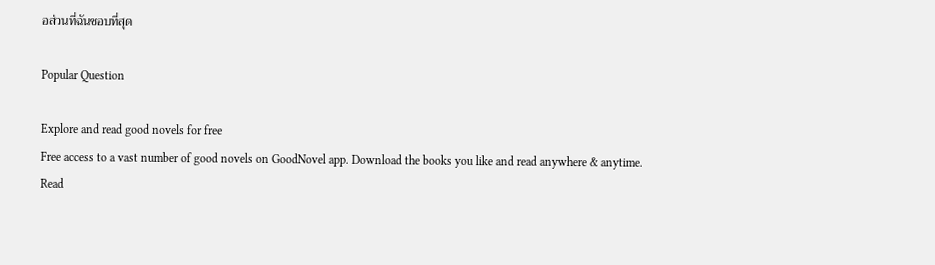อส่วนที่ฉันชอบที่สุด

Popular Question

Explore and read good novels for free
Free access to a vast number of good novels on GoodNovel app. Download the books you like and read anywhere & anytime.
Read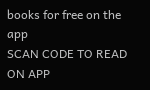books for free on the app
SCAN CODE TO READ ON APP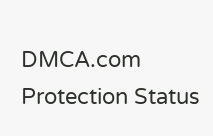DMCA.com Protection Status